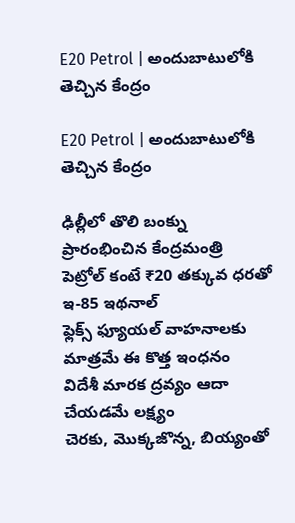E20 Petrol | అందుబాటులోకి తెచ్చిన కేంద్రం

E20 Petrol | అందుబాటులోకి తెచ్చిన కేంద్రం

ఢిల్లీలో తొలి బంక్ను ప్రారంభించిన కేంద్ర‌మంత్రి
పెట్రోల్ కంటే ₹20 తక్కువ ధరతో ఇ-85 ఇథనాల్
ఫ్లెక్స్ ఫ్యూయల్ వాహనాలకు మాత్రమే ఈ కొత్త ఇంధనం
విదేశీ మారక ద్రవ్యం ఆదా చేయడమే లక్ష్యం
చెరకు, మొక్కజొన్న, బియ్యంతో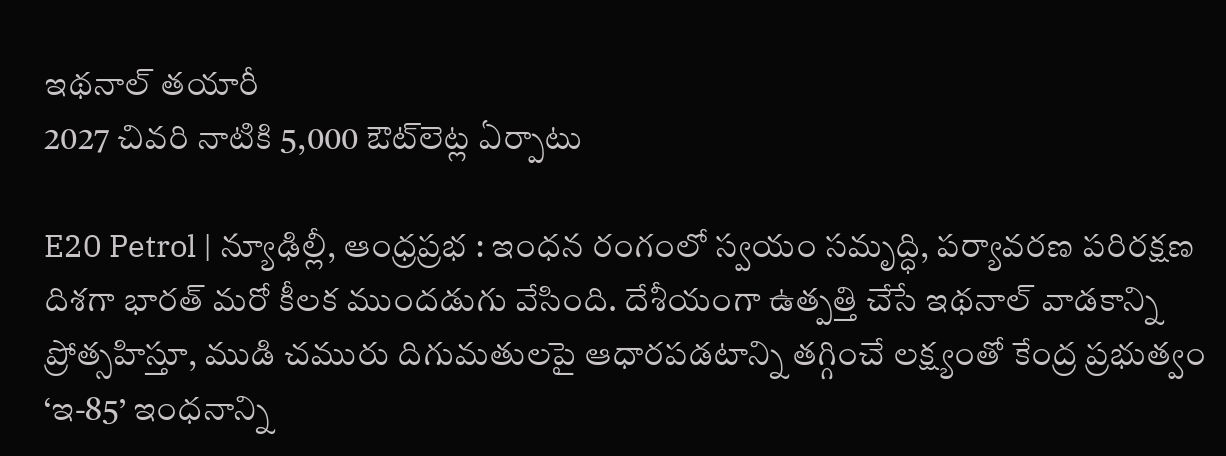ఇథ‌నాల్ త‌యారీ
2027 చివరి నాటికి 5,000 ఔట్‌లెట్ల ఏర్పాటు

E20 Petrol | న్యూఢిల్లీ, ఆంధ్ర‌ప్ర‌భ : ఇంధన రంగంలో స్వయం సమృద్ధి, పర్యావరణ పరిరక్షణ దిశగా భారత్ మరో కీలక ముందడుగు వేసింది. దేశీయంగా ఉత్పత్తి చేసే ఇథనాల్ వాడకాన్ని ప్రోత్సహిస్తూ, ముడి చమురు దిగుమతులపై ఆధారపడటాన్ని తగ్గించే లక్ష్యంతో కేంద్ర ప్రభుత్వం ‘ఇ-85’ ఇంధనాన్ని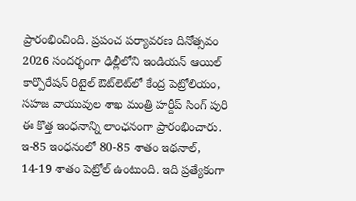ప్రారంభించింది. ప్రపంచ పర్యావరణ దినోత్సవం 2026 సందర్భంగా ఢిల్లీలోని ఇండియన్ ఆయిల్ కార్పొరేషన్ రిటైల్ ఔట్‌లెట్‌లో కేంద్ర పెట్రోలియం, సహజ వాయువుల శాఖ మంత్రి హర్దీప్ సింగ్ పురి ఈ కొత్త ఇంధనాన్ని లాంఛనంగా ప్రారంభించారు. ఇ-85 ఇంధనంలో 80-85 శాతం ఇథనాల్, 14-19 శాతం పెట్రోల్ ఉంటుంది. ఇది ప్రత్యేకంగా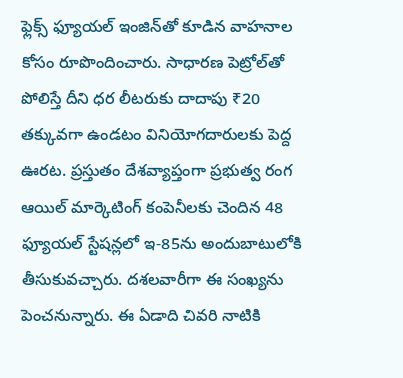ఫ్లెక్స్ ఫ్యూయల్ ఇంజిన్‌తో కూడిన వాహనాల కోసం రూపొందించారు. సాధారణ పెట్రోల్‌తో పోలిస్తే దీని ధర లీటరుకు దాదాపు ₹20 తక్కువగా ఉండటం వినియోగదారులకు పెద్ద ఊరట. ప్రస్తుతం దేశవ్యాప్తంగా ప్రభుత్వ రంగ ఆయిల్ మార్కెటింగ్ కంపెనీలకు చెందిన 48 ఫ్యూయల్ స్టేషన్లలో ఇ-85ను అందుబాటులోకి తీసుకువచ్చారు. దశలవారీగా ఈ సంఖ్యను పెంచనున్నారు. ఈ ఏడాది చివ‌రి నాటికి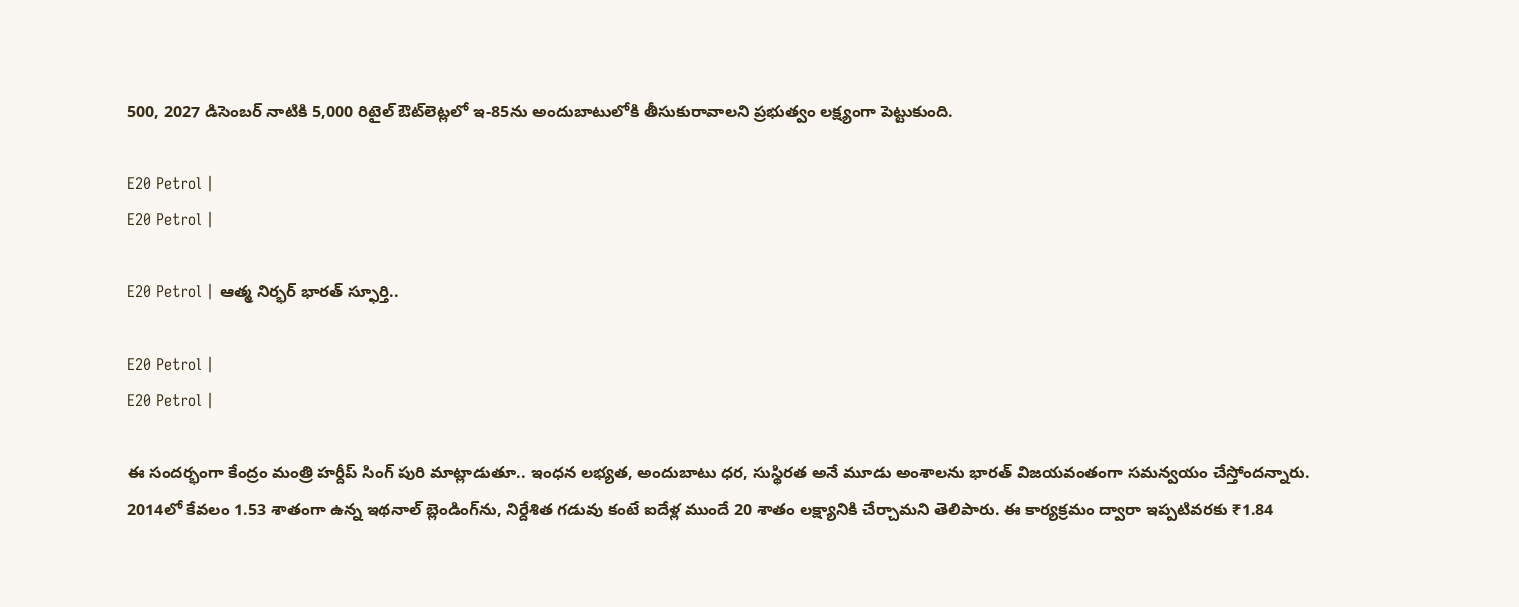500, 2027 డిసెంబర్ నాటికి 5,000 రిటైల్ ఔట్‌లెట్లలో ఇ-85ను అందుబాటులోకి తీసుకురావాలని ప్రభుత్వం లక్ష్యంగా పెట్టుకుంది.

E20 Petrol |
E20 Petrol |

E20 Petrol | ఆత్మ నిర్భర్ భారత్ స్ఫూర్తి..

E20 Petrol |
E20 Petrol |

ఈ సందర్భంగా కేంద్రం మంత్రి హర్దీప్ సింగ్ పురి మాట్లాడుతూ.. ఇంధన లభ్యత, అందుబాటు ధర, సుస్థిరత అనే మూడు అంశాలను భారత్ విజయవంతంగా సమన్వయం చేస్తోందన్నారు. 2014లో కేవలం 1.53 శాతంగా ఉన్న ఇథనాల్ బ్లెండింగ్‌ను, నిర్దేశిత గడువు కంటే ఐదేళ్ల ముందే 20 శాతం లక్ష్యానికి చేర్చామని తెలిపారు. ఈ కార్యక్రమం ద్వారా ఇప్పటివరకు ₹1.84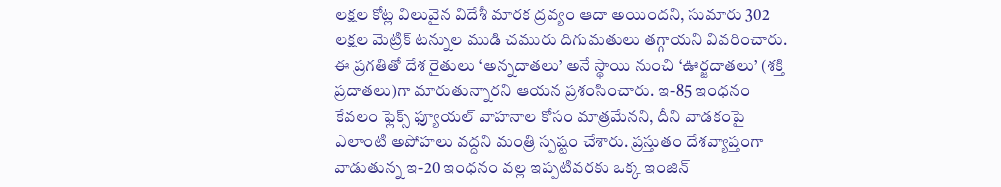లక్షల కోట్ల విలువైన విదేశీ మారక ద్రవ్యం ఆదా అయిందని, సుమారు 302 లక్షల మెట్రిక్ టన్నుల ముడి చమురు దిగుమతులు తగ్గాయని వివరించారు. ఈ ప్రగతితో దేశ రైతులు ‘అన్నదాతలు’ అనే స్థాయి నుంచి ‘ఊర్జదాతలు’ (శక్తి ప్రదాతలు)గా మారుతున్నారని ఆయన ప్రశంసించారు. ఇ-85 ఇంధనం కేవలం ఫ్లెక్స్ ఫ్యూయల్ వాహనాల కోసం మాత్రమేనని, దీని వాడకంపై ఎలాంటి అపోహలు వద్దని మంత్రి స్పష్టం చేశారు. ప్రస్తుతం దేశవ్యాప్తంగా వాడుతున్న ఇ-20 ఇంధనం వల్ల ఇప్పటివరకు ఒక్క ఇంజిన్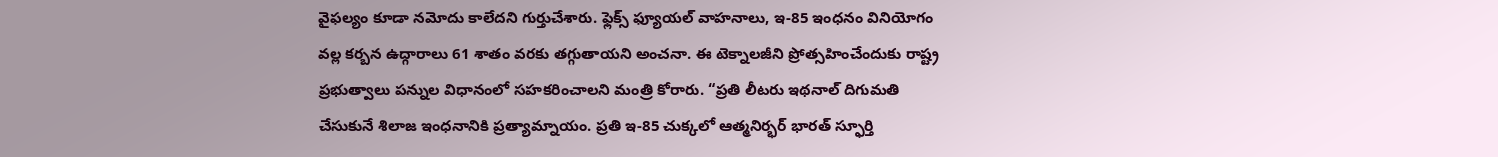వైఫల్యం కూడా నమోదు కాలేదని గుర్తుచేశారు. ఫ్లెక్స్ ఫ్యూయల్ వాహనాలు, ఇ-85 ఇంధనం వినియోగం వల్ల కర్బన ఉద్గారాలు 61 శాతం వరకు తగ్గుతాయని అంచనా. ఈ టెక్నాలజీని ప్రోత్సహించేందుకు రాష్ట్ర ప్రభుత్వాలు పన్నుల విధానంలో సహకరించాలని మంత్రి కోరారు. “ప్రతి లీటరు ఇథనాల్ దిగుమతి చేసుకునే శిలాజ ఇంధనానికి ప్రత్యామ్నాయం. ప్రతి ఇ-85 చుక్కలో ఆత్మనిర్భర్ భారత్ స్ఫూర్తి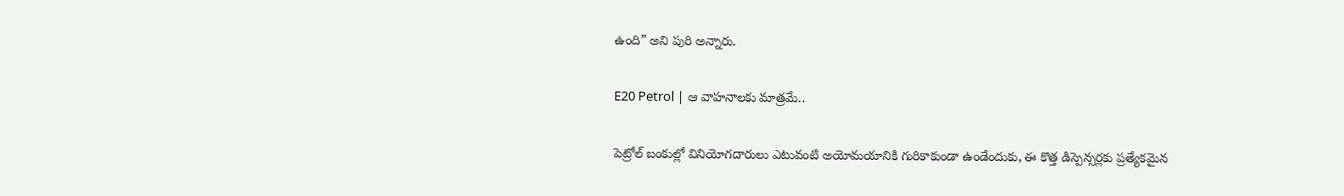ఉంది” అని పురి అన్నారు.

E20 Petrol | ఆ వాహ‌నాల‌కు మాత్ర‌మే..

పెట్రోల్ బంకుల్లో వినియోగదారులు ఎటువంటి అయోమయానికి గురికాకుండా ఉండేందుకు, ఈ కొత్త డిస్పెన్సర్లకు ప్రత్యేకమైన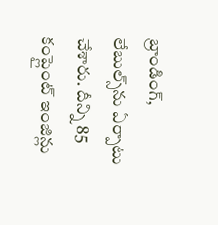బ్రాండింగ్, లేబుల్స్‌ను ఏర్పాటు చేశారు. దీన్ని 85 కంప్లైంట్ ఇంజిన్లు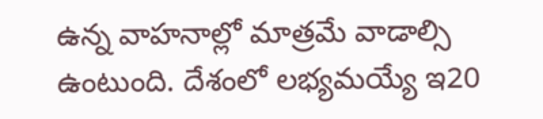ఉన్న వాహనాల్లో మాత్రమే వాడాల్సి ఉంటుంది. దేశంలో లభ్యమయ్యే ఇ20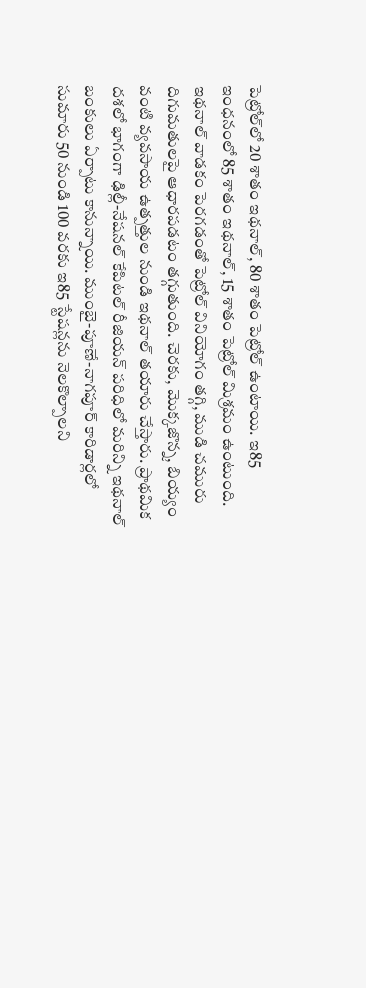పెట్రోల్‌లో 20 శాతం ఇథనాల్, 80 శాతం పెట్రోల్ ఉంటాయి. ఇ85 ఇంధనంలో 85 శాతం ఇథనాల్, 15 శాతం పెట్రోల్ మిశ్రమం ఉంటుంది. ఇథనాల్ వాడకం పెరగడంతో పెట్రోల్ వినియోగం తగ్గి, ముడి చమురు దిగుమతులపై ఆధారపడటం తగ్గుతుంది. చెరకు, మొక్కజొన్న, బియ్యం వంటి వ్యవసాయ ఉత్పత్తుల నుండి ఇథనాల్ తయారు చేస్తారు. ప్రాథమిక దశలో భాగంగా ఢిల్లీ-నేషనల్ కేపిటల్ రీజియన్ పరిధిలో మరిన్ని ఇథనాల్ బంకులు ఏర్పాటు కానున్నాయి. ముంబై-పూణే-నాగపూర్ కారిడార్లలో సుమారు 50 నుండి 100 వరకు ఇ85 స్టేషన్లను నెలకొల్పాలని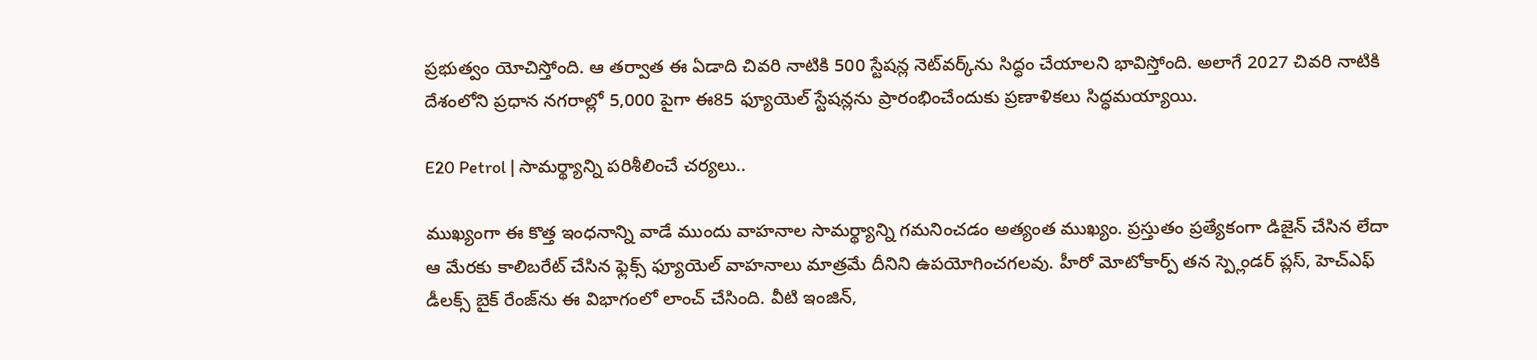ప్రభుత్వం యోచిస్తోంది. ఆ తర్వాత ఈ ఏడాది చివరి నాటికి 500 స్టేషన్ల నెట్‌వర్క్‌ను సిద్ధం చేయాలని భావిస్తోంది. అలాగే 2027 చివరి నాటికి దేశంలోని ప్రధాన నగరాల్లో 5,000 పైగా ఈ85 ఫ్యూయెల్ స్టేషన్లను ప్రారంభించేందుకు ప్రణాళికలు సిద్ధమయ్యాయి.

E20 Petrol | సామర్థ్యాన్ని పరిశీలించే చర్యలు..

ముఖ్యంగా ఈ కొత్త ఇంధనాన్ని వాడే ముందు వాహనాల సామర్థ్యాన్ని గమనించడం అత్యంత ముఖ్యం. ప్రస్తుతం ప్రత్యేకంగా డిజైన్ చేసిన లేదా ఆ మేరకు కాలిబరేట్ చేసిన ఫ్లెక్స్ ఫ్యూయెల్ వాహనాలు మాత్రమే దీనిని ఉపయోగించగలవు. హీరో మోటోకార్ప్ తన స్ప్లెండర్ ప్లస్, హెచ్ఎఫ్ డీలక్స్ బైక్ రేంజ్‌ను ఈ విభాగంలో లాంచ్ చేసింది. వీటి ఇంజిన్,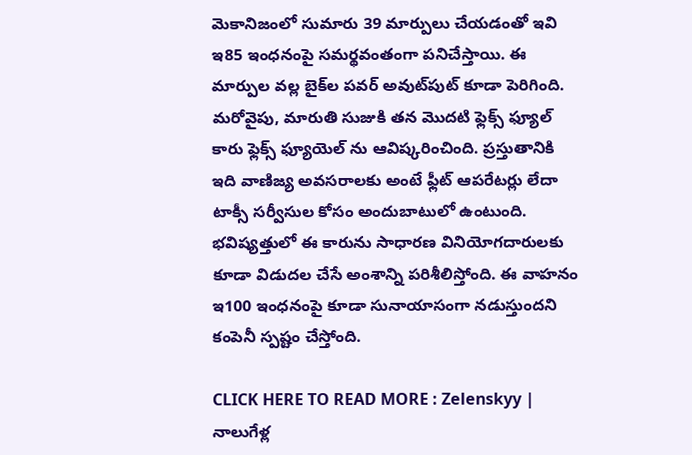మెకానిజంలో సుమారు 39 మార్పులు చేయడంతో ఇవి ఇ85 ఇంధనంపై సమర్థవంతంగా పనిచేస్తాయి. ఈ మార్పుల వల్ల బైక్‌ల పవర్ అవుట్‌పుట్ కూడా పెరిగింది. మరోవైపు, మారుతి సుజుకి తన మొదటి ఫ్లెక్స్ ఫ్యూల్ కారు ఫ్లెక్స్ ఫ్యూయెల్ ను ఆవిష్కరించింది. ప్రస్తుతానికి ఇది వాణిజ్య అవసరాలకు అంటే ఫ్లీట్ ఆపరేటర్లు లేదా టాక్సీ సర్వీసుల కోసం అందుబాటులో ఉంటుంది. భవిష్యత్తులో ఈ కారును సాధారణ వినియోగదారులకు కూడా విడుదల చేసే అంశాన్ని పరిశీలిస్తోంది. ఈ వాహనం ఇ100 ఇంధనంపై కూడా సునాయాసంగా నడుస్తుందని కంపెనీ స్పష్టం చేస్తోంది.

CLICK HERE TO READ MORE : Zelenskyy | నాలుగేళ్ల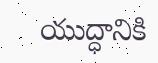యుద్ధానికి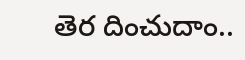తెర దించుదాం..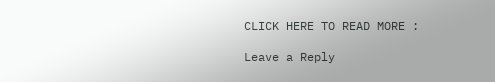CLICK HERE TO READ MORE :

Leave a Reply